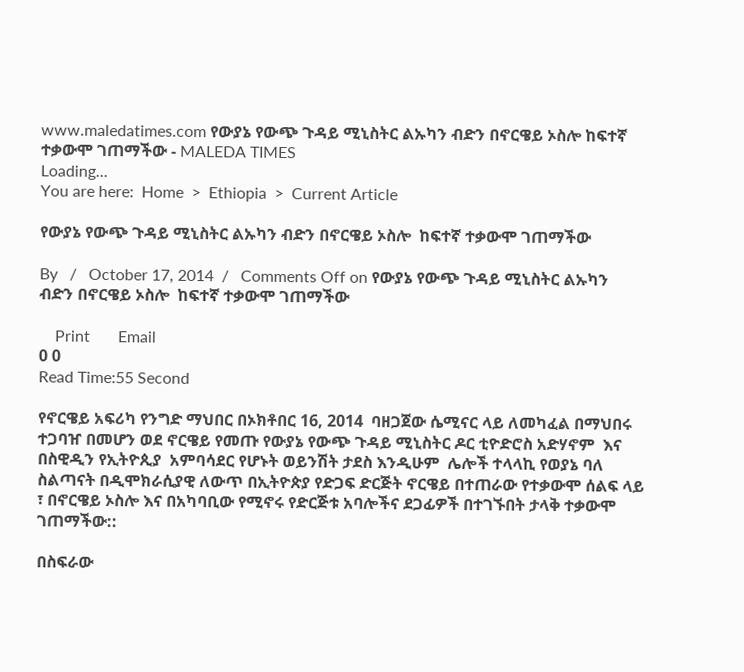www.maledatimes.com የውያኔ የውጭ ጉዳይ ሚኒስትር ልኡካን ብድን በኖርዌይ ኦስሎ ከፍተኛ ተቃውሞ ገጠማችው - MALEDA TIMES
Loading...
You are here:  Home  >  Ethiopia  >  Current Article

የውያኔ የውጭ ጉዳይ ሚኒስትር ልኡካን ብድን በኖርዌይ ኦስሎ  ከፍተኛ ተቃውሞ ገጠማችው

By   /   October 17, 2014  /   Comments Off on የውያኔ የውጭ ጉዳይ ሚኒስትር ልኡካን ብድን በኖርዌይ ኦስሎ  ከፍተኛ ተቃውሞ ገጠማችው

    Print       Email
0 0
Read Time:55 Second

የኖርዌይ አፍሪካ የንግድ ማህበር በኦክቶበር 16, 2014  ባዘጋጀው ሴሚናር ላይ ለመካፈል በማህበሩ  ተጋባዠ በመሆን ወደ ኖርዌይ የመጡ የውያኔ የውጭ ጉዳይ ሚኒስትር ዶር ቲዮድሮስ አድሃኖም  እና በስዊዲን የኢትዮጲያ  አምባሳደር የሆኑት ወይንሽት ታደስ እንዲሁም  ሌሎች ተላላኪ የወያኔ ባለ ስልጣናት በዲሞክራሲያዊ ለውጥ በኢትዮጵያ የድጋፍ ድርጅት ኖርዌይ በተጠራው የተቃውሞ ሰልፍ ላይ ፣ በኖርዌይ ኦስሎ እና በአካባቢው የሚኖሩ የድርጅቱ አባሎችና ደጋፊዎች በተገኙበት ታላቅ ተቃውሞ  ገጠማችው::

በስፍራው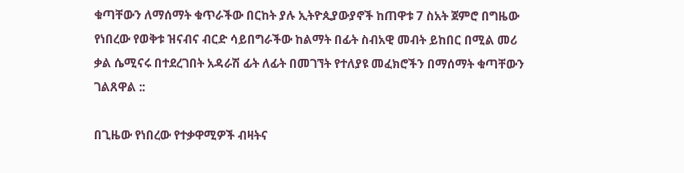ቁጣቸውን ለማሰማት ቁጥራችው በርከት ያሉ ኢትዮጲያውያኖች ከጠዋቱ 7 ስአት ጀምሮ በግዜው የነበረው የወቅቱ ዝናብና ብርድ ሳይበግራችው ከልማት በፊት ስብአዊ መብት ይከበር በሚል መሪ ቃል ሴሚናሩ በተደረገበት አዳራሽ ፊት ለፊት በመገኘት የተለያዩ መፈክሮችን በማሰማት ቁጣቸውን ገልጸዋል ::

በጊዜው የነበረው የተቃዋሚዎች ብዛትና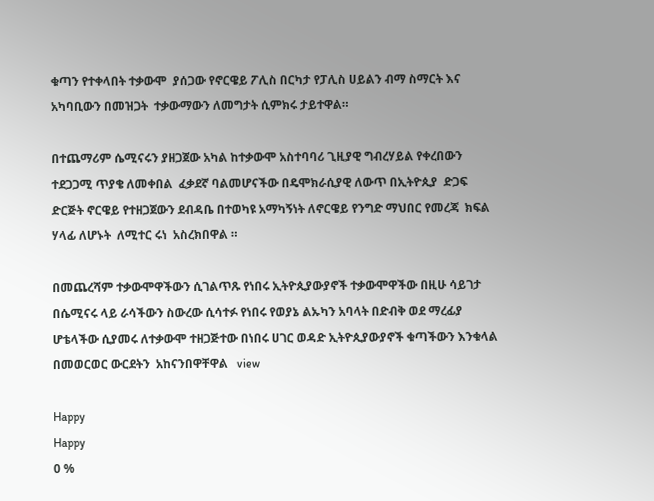ቁጣን የተቀላበት ተቃውሞ  ያሰጋው የኖርዌይ ፖሊስ በርካታ የፓሊስ ሀይልን ብማ ስማርት እና አካባቢውን በመዝጋት  ተቃውማውን ለመግታት ሲምክሩ ታይተዋል።

በተጨማሪም ሴሚናሩን ያዘጋጀው አካል ከተቃውሞ አስተባባሪ ጊዚያዊ ግብረሃይል የቀረበውን ተደጋጋሚ ጥያቄ ለመቀበል  ፈቃደኛ ባልመሆናችው በዴሞክራሲያዊ ለውጥ በኢትዮጲያ  ድጋፍ ድርጅት ኖርዌይ የተዘጋጀውን ደብዳቤ በተወካዩ አማካኝነት ለኖርዌይ የንግድ ማህበር የመረጃ  ክፍል ሃላፊ ለሆኑት  ለሚተር ሩነ  አስረክበዋል ።

በመጨረሻም ተቃውሞዋችውን ሲገልጥጹ የነበሩ ኢትዮጲያውያኖች ተቃውሞዋችው በዚሁ ሳይገታ በሴሚናሩ ላይ ራሳችውን ስውረው ሲሳተፉ የነበሩ የወያኔ ልኡካን አባላት በድብቅ ወደ ማረፊያ ሆቴላችው ሲያመሩ ለተቃውሞ ተዘጋጅተው በነበሩ ሀገር ወዳድ ኢትዮጲያውያኖች ቁጣችውን እንቁላል በመወርወር ውርደትን  አከናንበዋቸዋል   view

Happy
Happy
0 %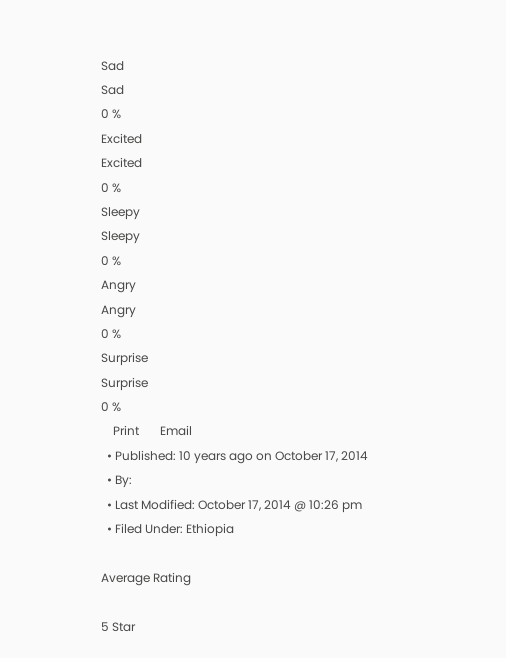Sad
Sad
0 %
Excited
Excited
0 %
Sleepy
Sleepy
0 %
Angry
Angry
0 %
Surprise
Surprise
0 %
    Print       Email
  • Published: 10 years ago on October 17, 2014
  • By:
  • Last Modified: October 17, 2014 @ 10:26 pm
  • Filed Under: Ethiopia

Average Rating

5 Star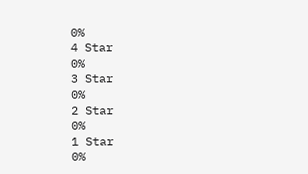0%
4 Star
0%
3 Star
0%
2 Star
0%
1 Star
0%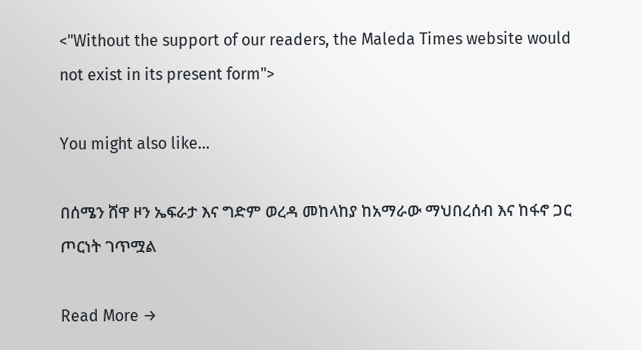<"Without the support of our readers, the Maleda Times website would not exist in its present form">

You might also like...

በሰሜን ሸዋ ዞን ኤፍራታ እና ግድም ወረዳ መከላከያ ከአማራው ማህበረሰብ እና ከፋኖ ጋር ጦርነት ገጥሟል

Read More →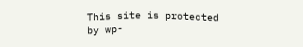This site is protected by wp-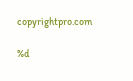copyrightpro.com

%d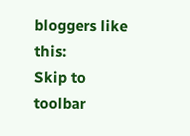bloggers like this:
Skip to toolbar